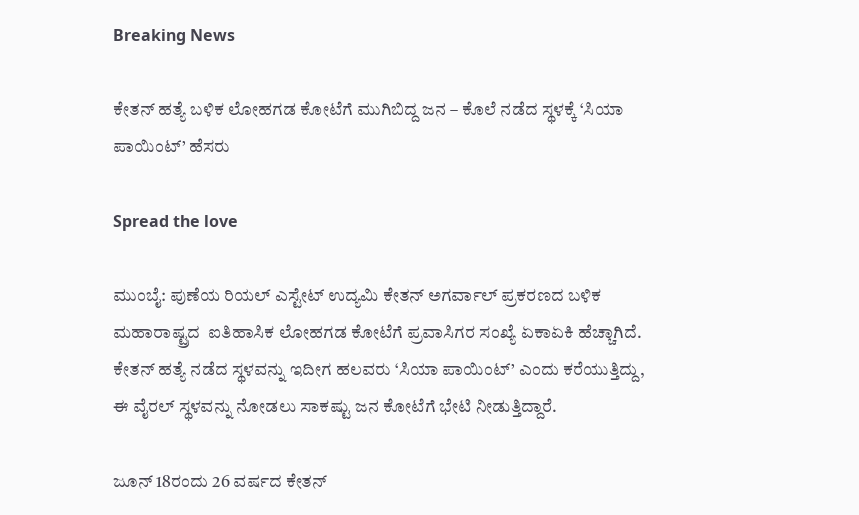Breaking News

ಕೇತನ್ ಹತ್ಯೆ ಬಳಿಕ ಲೋಹಗಡ ಕೋಟೆಗೆ ಮುಗಿಬಿದ್ದ ಜನ – ಕೊಲೆ ನಡೆದ ಸ್ಥಳಕ್ಕೆ ‘ಸಿಯಾ ಪಾಯಿಂಟ್’ ಹೆಸರು

Spread the love

ಮುಂಬೈ: ಪುಣೆಯ ರಿಯಲ್ ಎಸ್ಟೇಟ್ ಉದ್ಯಮಿ ಕೇತನ್ ಅಗರ್ವಾಲ್ ಪ್ರಕರಣದ ಬಳಿಕ ಮಹಾರಾಷ್ಟ್ರದ  ಐತಿಹಾಸಿಕ ಲೋಹಗಡ ಕೋಟೆಗೆ ಪ್ರವಾಸಿಗರ ಸಂಖ್ಯೆ ಏಕಾಏಕಿ ಹೆಚ್ಚಾಗಿದೆ. ಕೇತನ್ ಹತ್ಯೆ ನಡೆದ ಸ್ಥಳವನ್ನು ಇದೀಗ ಹಲವರು ‘ಸಿಯಾ ಪಾಯಿಂಟ್’ ಎಂದು ಕರೆಯುತ್ತಿದ್ದು, ಈ ವೈರಲ್ ಸ್ಥಳವನ್ನು ನೋಡಲು ಸಾಕಷ್ಟು ಜನ ಕೋಟೆಗೆ ಭೇಟಿ ನೀಡುತ್ತಿದ್ದಾರೆ.

ಜೂನ್ 18ರಂದು 26 ವರ್ಷದ ಕೇತನ್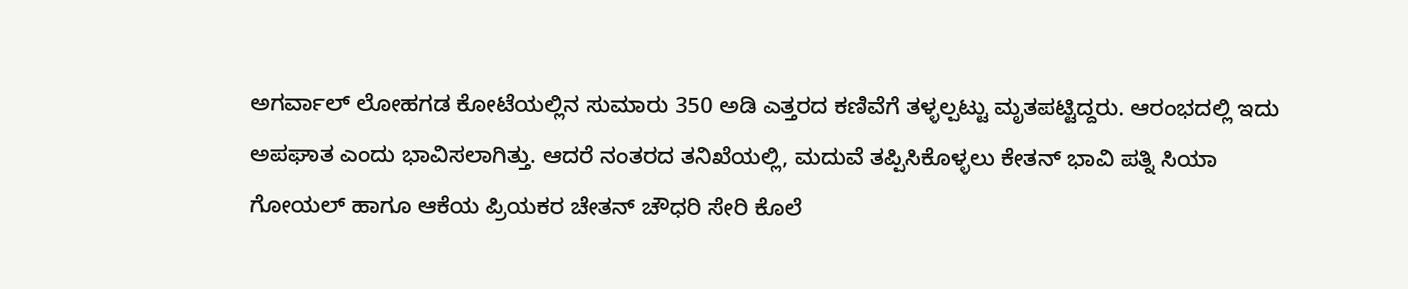ಅಗರ್ವಾಲ್ ಲೋಹಗಡ ಕೋಟೆಯಲ್ಲಿನ ಸುಮಾರು 350 ಅಡಿ ಎತ್ತರದ ಕಣಿವೆಗೆ ತಳ್ಳಲ್ಪಟ್ಟು ಮೃತಪಟ್ಟಿದ್ದರು. ಆರಂಭದಲ್ಲಿ ಇದು ಅಪಘಾತ ಎಂದು ಭಾವಿಸಲಾಗಿತ್ತು. ಆದರೆ ನಂತರದ ತನಿಖೆಯಲ್ಲಿ, ಮದುವೆ ತಪ್ಪಿಸಿಕೊಳ್ಳಲು ಕೇತನ್ ಭಾವಿ ಪತ್ನಿ ಸಿಯಾ ಗೋಯಲ್ ಹಾಗೂ ಆಕೆಯ ಪ್ರಿಯಕರ ಚೇತನ್ ಚೌಧರಿ ಸೇರಿ ಕೊಲೆ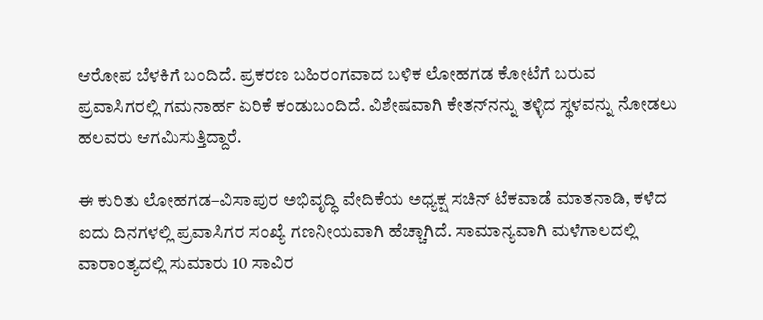ಆರೋಪ ಬೆಳಕಿಗೆ ಬಂದಿದೆ. ಪ್ರಕರಣ ಬಹಿರಂಗವಾದ ಬಳಿಕ ಲೋಹಗಡ ಕೋಟೆಗೆ ಬರುವ ಪ್ರವಾಸಿಗರಲ್ಲಿ ಗಮನಾರ್ಹ ಏರಿಕೆ ಕಂಡುಬಂದಿದೆ. ವಿಶೇಷವಾಗಿ ಕೇತನ್‌ನನ್ನು ತಳ್ಳಿದ ಸ್ಥಳವನ್ನು ನೋಡಲು ಹಲವರು ಆಗಮಿಸುತ್ತಿದ್ದಾರೆ.

ಈ ಕುರಿತು ಲೋಹಗಡ–ವಿಸಾಪುರ ಅಭಿವೃದ್ಧಿ ವೇದಿಕೆಯ ಅಧ್ಯಕ್ಷ ಸಚಿನ್ ಟೆಕವಾಡೆ ಮಾತನಾಡಿ, ಕಳೆದ ಐದು ದಿನಗಳಲ್ಲಿ ಪ್ರವಾಸಿಗರ ಸಂಖ್ಯೆ ಗಣನೀಯವಾಗಿ ಹೆಚ್ಚಾಗಿದೆ. ಸಾಮಾನ್ಯವಾಗಿ ಮಳೆಗಾಲದಲ್ಲಿ ವಾರಾಂತ್ಯದಲ್ಲಿ ಸುಮಾರು 10 ಸಾವಿರ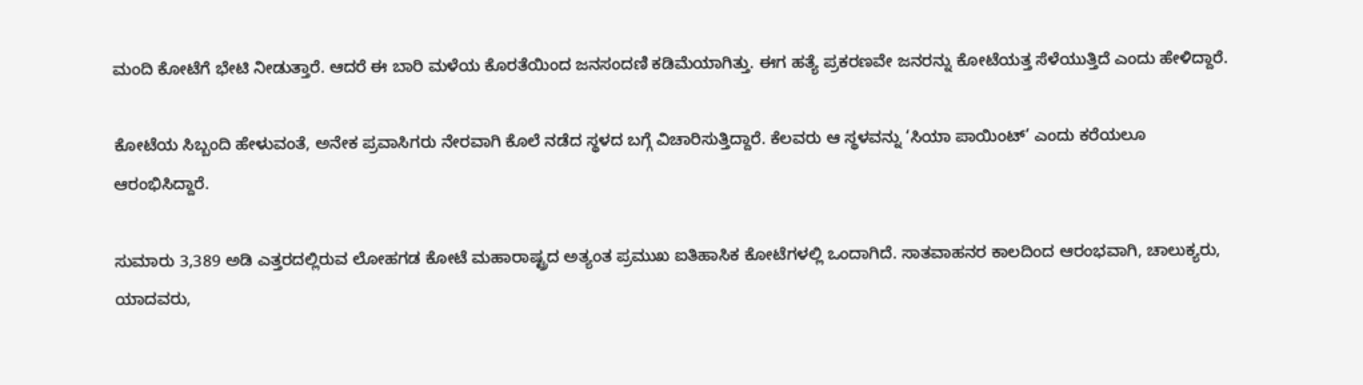ಮಂದಿ ಕೋಟೆಗೆ ಭೇಟಿ ನೀಡುತ್ತಾರೆ. ಆದರೆ ಈ ಬಾರಿ ಮಳೆಯ ಕೊರತೆಯಿಂದ ಜನಸಂದಣಿ ಕಡಿಮೆಯಾಗಿತ್ತು. ಈಗ ಹತ್ಯೆ ಪ್ರಕರಣವೇ ಜನರನ್ನು ಕೋಟೆಯತ್ತ ಸೆಳೆಯುತ್ತಿದೆ ಎಂದು ಹೇಳಿದ್ದಾರೆ.

ಕೋಟೆಯ ಸಿಬ್ಬಂದಿ ಹೇಳುವಂತೆ, ಅನೇಕ ಪ್ರವಾಸಿಗರು ನೇರವಾಗಿ ಕೊಲೆ ನಡೆದ ಸ್ಥಳದ ಬಗ್ಗೆ ವಿಚಾರಿಸುತ್ತಿದ್ದಾರೆ. ಕೆಲವರು ಆ ಸ್ಥಳವನ್ನು ‘ಸಿಯಾ ಪಾಯಿಂಟ್’ ಎಂದು ಕರೆಯಲೂ ಆರಂಭಿಸಿದ್ದಾರೆ.

ಸುಮಾರು 3,389 ಅಡಿ ಎತ್ತರದಲ್ಲಿರುವ ಲೋಹಗಡ ಕೋಟೆ ಮಹಾರಾಷ್ಟ್ರದ ಅತ್ಯಂತ ಪ್ರಮುಖ ಐತಿಹಾಸಿಕ ಕೋಟೆಗಳಲ್ಲಿ ಒಂದಾಗಿದೆ. ಸಾತವಾಹನರ ಕಾಲದಿಂದ ಆರಂಭವಾಗಿ, ಚಾಲುಕ್ಯರು, ಯಾದವರು,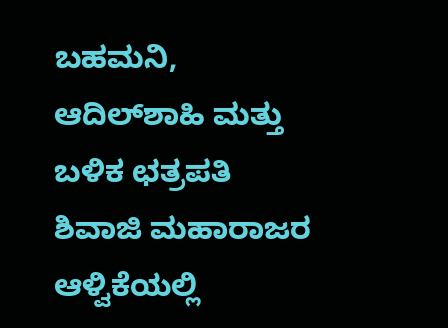ಬಹಮನಿ, ಆದಿಲ್‌ಶಾಹಿ ಮತ್ತು ಬಳಿಕ ಛತ್ರಪತಿ ಶಿವಾಜಿ ಮಹಾರಾಜರ ಆಳ್ವಿಕೆಯಲ್ಲಿ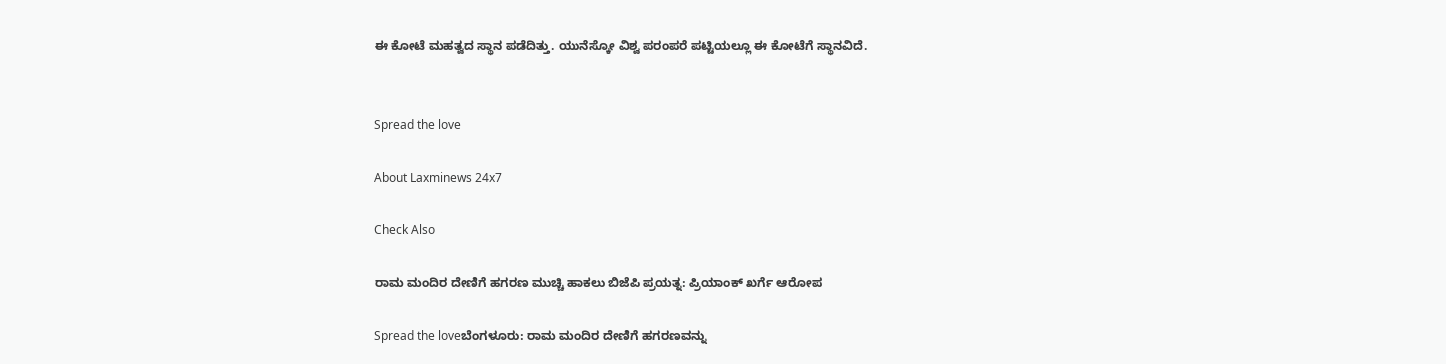ಈ ಕೋಟೆ ಮಹತ್ವದ ಸ್ಥಾನ ಪಡೆದಿತ್ತು. ಯುನೆಸ್ಕೋ ವಿಶ್ವ ಪರಂಪರೆ ಪಟ್ಟಿಯಲ್ಲೂ ಈ ಕೋಟೆಗೆ ಸ್ಥಾನವಿದೆ.


Spread the love

About Laxminews 24x7

Check Also

ರಾಮ ಮಂದಿರ ದೇಣಿಗೆ ಹಗರಣ ಮುಚ್ಚಿ ಹಾಕಲು ಬಿಜೆಪಿ ಪ್ರಯತ್ನ: ಪ್ರಿಯಾಂಕ್ ಖರ್ಗೆ ಆರೋಪ

Spread the loveಬೆಂಗಳೂರು: ರಾಮ ಮಂದಿರ ದೇಣಿಗೆ ಹಗರಣವನ್ನು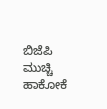ಬಿಜೆಪಿ ಮುಚ್ಚಿ ಹಾಕೋಕೆ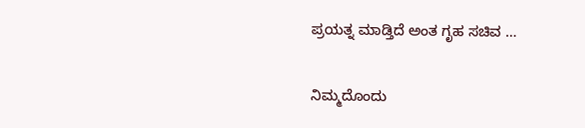ಪ್ರಯತ್ನ ಮಾಡ್ತಿದೆ ಅಂತ ಗೃಹ ಸಚಿವ …

ನಿಮ್ಮದೊಂದು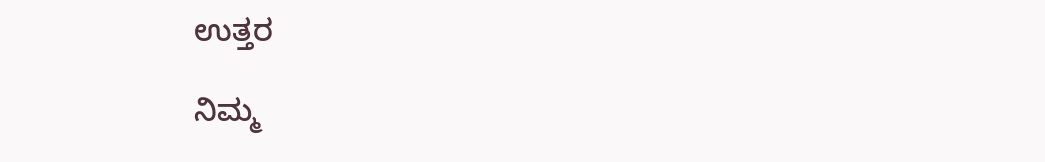ಉತ್ತರ

ನಿಮ್ಮ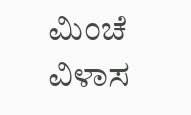ಮಿಂಚೆ ವಿಳಾಸ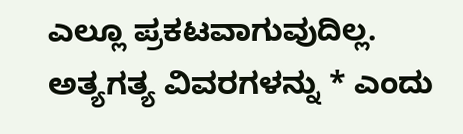ಎಲ್ಲೂ ಪ್ರಕಟವಾಗುವುದಿಲ್ಲ. ಅತ್ಯಗತ್ಯ ವಿವರಗಳನ್ನು * ಎಂದು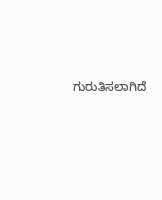ಗುರುತಿಸಲಾಗಿದೆ